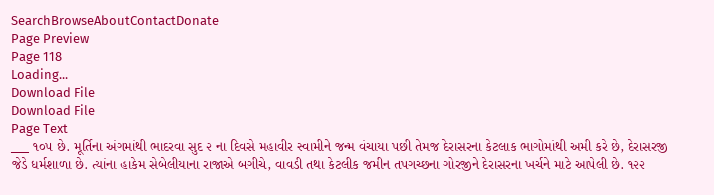SearchBrowseAboutContactDonate
Page Preview
Page 118
Loading...
Download File
Download File
Page Text
___ ૧૦૫ છે. મૂર્તિના અંગમાંથી ભાદરવા સુદ ૨ ના દિવસે મહાવીર સ્વામીને જન્મ વંચાયા પછી તેમજ દેરાસરના કેટલાક ભાગોમાંથી અમી કરે છે, દેરાસરજી જેડે ધર્મશાળા છે. ત્યાંના હાકેમ સેબેલીયાના રાજાએ બગીચે, વાવડી તથા કેટલીક જમીન તપગચ્છના ગોરજીને દેરાસરના ખર્ચને માટે આપેલી છે. ૧૨૨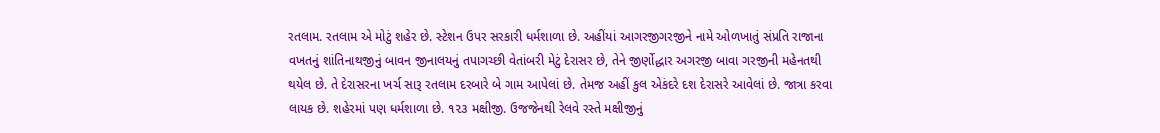રતલામ. રતલામ એ મોટું શહેર છે. સ્ટેશન ઉપર સરકારી ધર્મશાળા છે. અહીંયાં આગરજીગરજીને નામે ઓળખાતું સંપ્રતિ રાજાના વખતનું શાંતિનાથજીનું બાવન જીનાલયનું તપાગચ્છી વેતાંબરી મેટું દેરાસર છે, તેને જીર્ણોદ્ધાર અગરજી બાવા ગરજીની મહેનતથી થયેલ છે. તે દેરાસરના ખર્ચ સારૂ રતલામ દરબારે બે ગામ આપેલાં છે. તેમજ અહીં કુલ એકંદરે દશ દેરાસરે આવેલાં છે. જાત્રા કરવા લાયક છે. શહેરમાં પણ ધર્મશાળા છે. ૧૨૩ મક્ષીજી. ઉજજેનથી રેલવે રસ્તે મક્ષીજીનું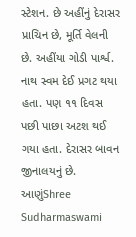સ્ટેશન. છે અહીંનું દેરાસર પ્રાચિન છે, મૂર્તિ વેલની છે. અહીંયા ગોડી પાર્શ્વ. નાથ સ્વમ દેઈ પ્રગટ થયા હતા. પણ ૧૧ દિવસ પછી પાછા અટશ થઈ ગયા હતા. દેરાસર બાવન જીનાલયનું છે. આણુંShree Sudharmaswami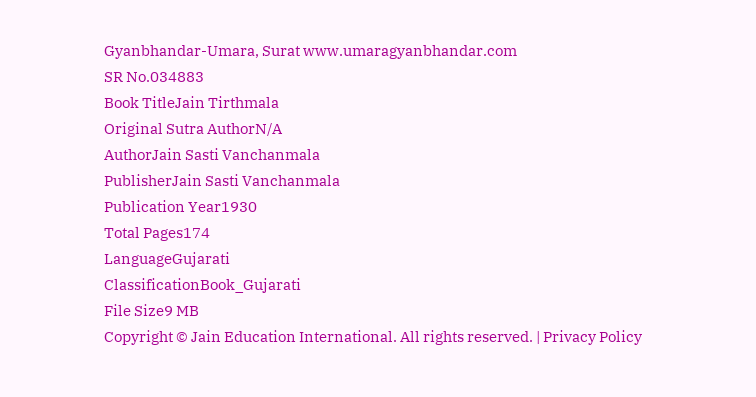Gyanbhandar-Umara, Surat www.umaragyanbhandar.com
SR No.034883
Book TitleJain Tirthmala
Original Sutra AuthorN/A
AuthorJain Sasti Vanchanmala
PublisherJain Sasti Vanchanmala
Publication Year1930
Total Pages174
LanguageGujarati
ClassificationBook_Gujarati
File Size9 MB
Copyright © Jain Education International. All rights reserved. | Privacy Policy